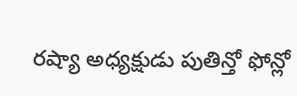రష్యా అధ్యక్షుడు పుతిన్తో ఫోన్లో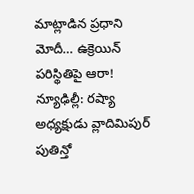మాట్లాడిన ప్రధాని మోదీ… ఉక్రెయిన్ పరిస్థితిపై ఆరా!
న్యూఢిల్లీ: రష్యా అధ్యక్షుడు వ్లాదిమిపుర్ పుతిన్తో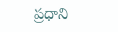ప్రధాని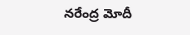నరేంద్ర మోదీ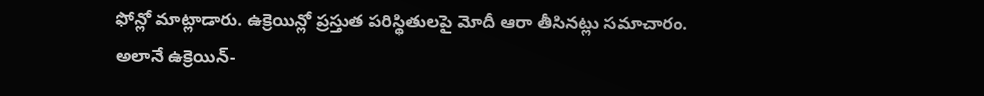ఫోన్లో మాట్లాడారు. ఉక్రెయిన్లో ప్రస్తుత పరిస్థితులపై మోదీ ఆరా తీసినట్లు సమాచారం. అలానే ఉక్రెయిన్-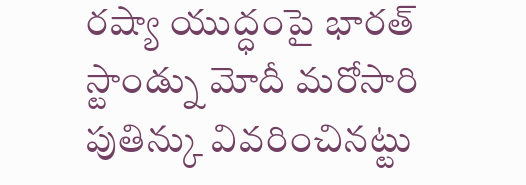రష్యా యుద్ధంపై భారత్ స్టాండ్ను మోదీ మరోసారి పుతిన్కు వివరించినట్టు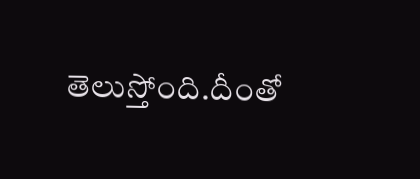తెలుస్తోంది.దీంతో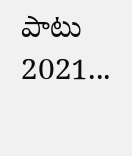పాటు 2021...